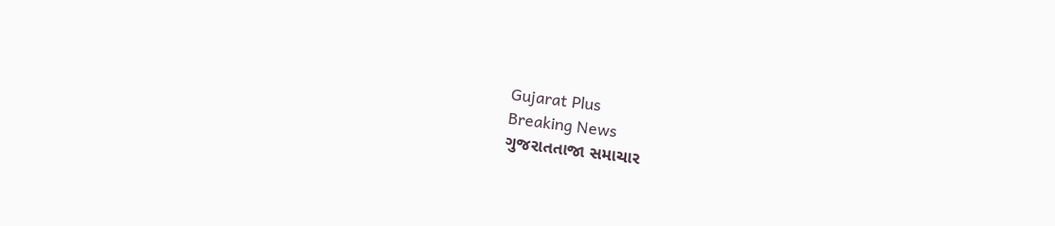Gujarat Plus
Breaking News
ગુજરાતતાજા સમાચાર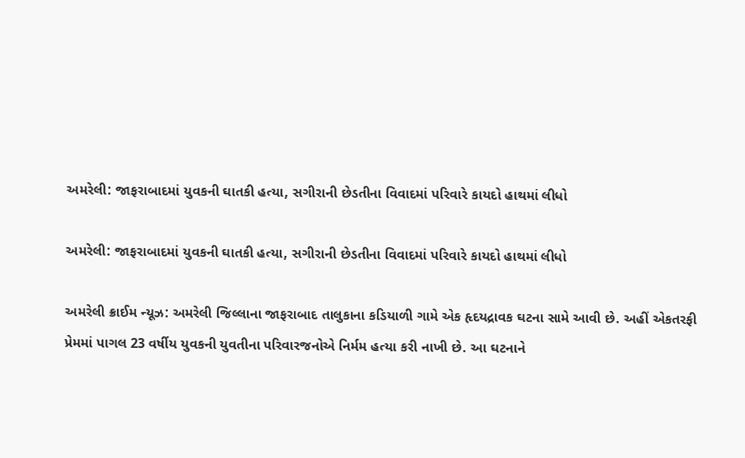અમરેલી: જાફરાબાદમાં યુવકની ઘાતકી હત્યા, સગીરાની છેડતીના વિવાદમાં પરિવારે કાયદો હાથમાં લીધો

અમરેલી: જાફરાબાદમાં યુવકની ઘાતકી હત્યા, સગીરાની છેડતીના વિવાદમાં પરિવારે કાયદો હાથમાં લીધો

અમરેલી ક્રાઈમ ન્યૂઝ: અમરેલી જિલ્લાના જાફરાબાદ તાલુકાના કડિયાળી ગામે એક હૃદયદ્રાવક ઘટના સામે આવી છે. અહીં એકતરફી પ્રેમમાં પાગલ 23 વર્ષીય યુવકની યુવતીના પરિવારજનોએ નિર્મમ હત્યા કરી નાખી છે. આ ઘટનાને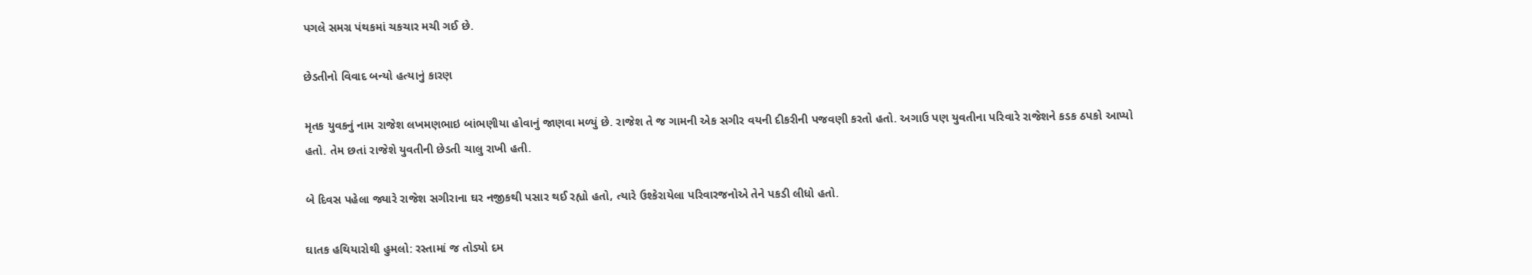પગલે સમગ્ર પંથકમાં ચકચાર મચી ગઈ છે.

છેડતીનો વિવાદ બન્યો હત્યાનું કારણ

મૃતક યુવકનું નામ રાજેશ લખમણભાઇ બાંભણીયા હોવાનું જાણવા મળ્યું છે. રાજેશ તે જ ગામની એક સગીર વયની દીકરીની પજવણી કરતો હતો. અગાઉ પણ યુવતીના પરિવારે રાજેશને કડક ઠપકો આપ્યો હતો. તેમ છતાં રાજેશે યુવતીની છેડતી ચાલુ રાખી હતી.

બે દિવસ પહેલા જ્યારે રાજેશ સગીરાના ઘર નજીકથી પસાર થઈ રહ્યો હતો, ત્યારે ઉશ્કેરાયેલા પરિવારજનોએ તેને પકડી લીધો હતો.

ઘાતક હથિયારોથી હુમલો: રસ્તામાં જ તોડ્યો દમ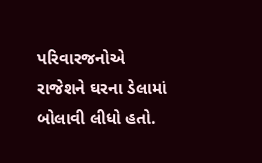પરિવારજનોએ રાજેશને ઘરના ડેલામાં બોલાવી લીધો હતો.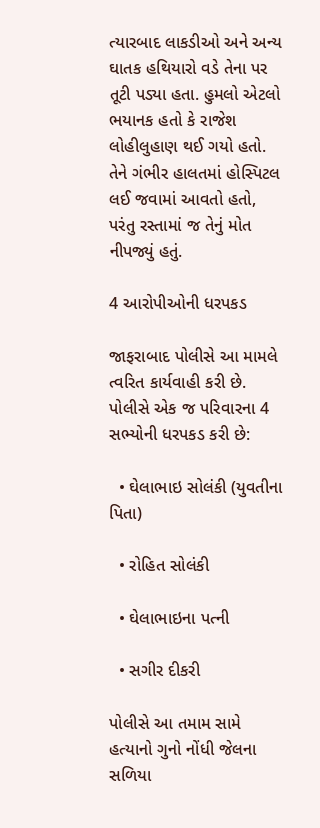ત્યારબાદ લાકડીઓ અને અન્ય ઘાતક હથિયારો વડે તેના પર તૂટી પડ્યા હતા. હુમલો એટલો ભયાનક હતો કે રાજેશ લોહીલુહાણ થઈ ગયો હતો. તેને ગંભીર હાલતમાં હોસ્પિટલ લઈ જવામાં આવતો હતો, પરંતુ રસ્તામાં જ તેનું મોત નીપજ્યું હતું.

4 આરોપીઓની ધરપકડ

જાફરાબાદ પોલીસે આ મામલે ત્વરિત કાર્યવાહી કરી છે. પોલીસે એક જ પરિવારના 4 સભ્યોની ધરપકડ કરી છે:

  • ઘેલાભાઇ સોલંકી (યુવતીના પિતા)

  • રોહિત સોલંકી

  • ઘેલાભાઇના પત્ની

  • સગીર દીકરી

પોલીસે આ તમામ સામે હત્યાનો ગુનો નોંધી જેલના સળિયા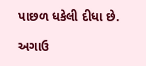પાછળ ધકેલી દીધા છે.

અગાઉ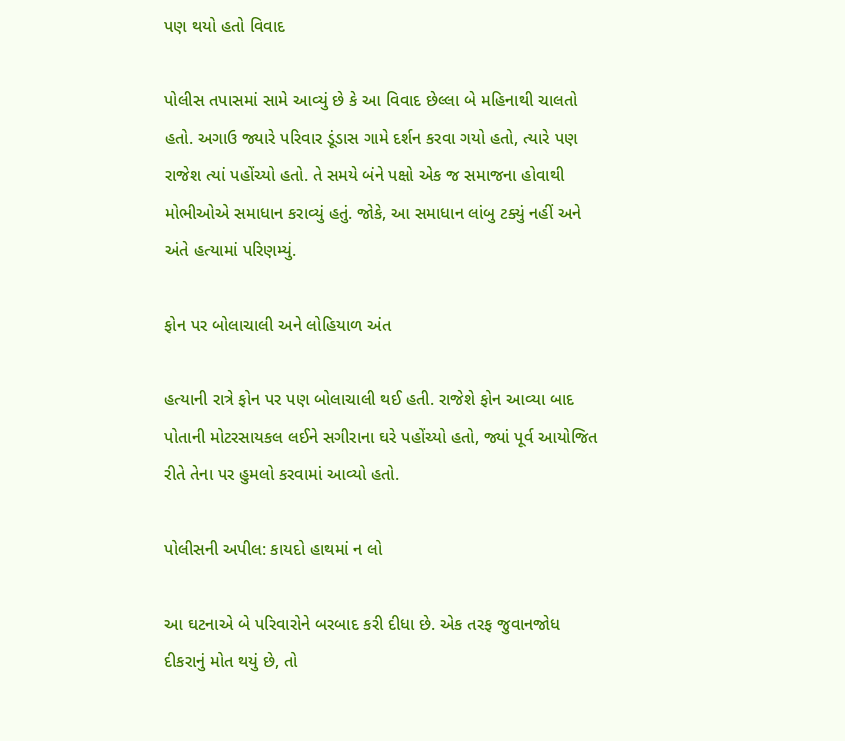પણ થયો હતો વિવાદ

પોલીસ તપાસમાં સામે આવ્યું છે કે આ વિવાદ છેલ્લા બે મહિનાથી ચાલતો હતો. અગાઉ જ્યારે પરિવાર ડૂંડાસ ગામે દર્શન કરવા ગયો હતો, ત્યારે પણ રાજેશ ત્યાં પહોંચ્યો હતો. તે સમયે બંને પક્ષો એક જ સમાજના હોવાથી મોભીઓએ સમાધાન કરાવ્યું હતું. જોકે, આ સમાધાન લાંબુ ટક્યું નહીં અને અંતે હત્યામાં પરિણમ્યું.

ફોન પર બોલાચાલી અને લોહિયાળ અંત

હત્યાની રાત્રે ફોન પર પણ બોલાચાલી થઈ હતી. રાજેશે ફોન આવ્યા બાદ પોતાની મોટરસાયકલ લઈને સગીરાના ઘરે પહોંચ્યો હતો, જ્યાં પૂર્વ આયોજિત રીતે તેના પર હુમલો કરવામાં આવ્યો હતો.

પોલીસની અપીલ: કાયદો હાથમાં ન લો

આ ઘટનાએ બે પરિવારોને બરબાદ કરી દીધા છે. એક તરફ જુવાનજોધ દીકરાનું મોત થયું છે, તો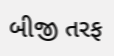બીજી તરફ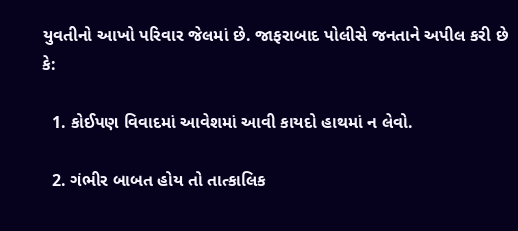યુવતીનો આખો પરિવાર જેલમાં છે. જાફરાબાદ પોલીસે જનતાને અપીલ કરી છે કે:

  1. કોઈપણ વિવાદમાં આવેશમાં આવી કાયદો હાથમાં ન લેવો.

  2. ગંભીર બાબત હોય તો તાત્કાલિક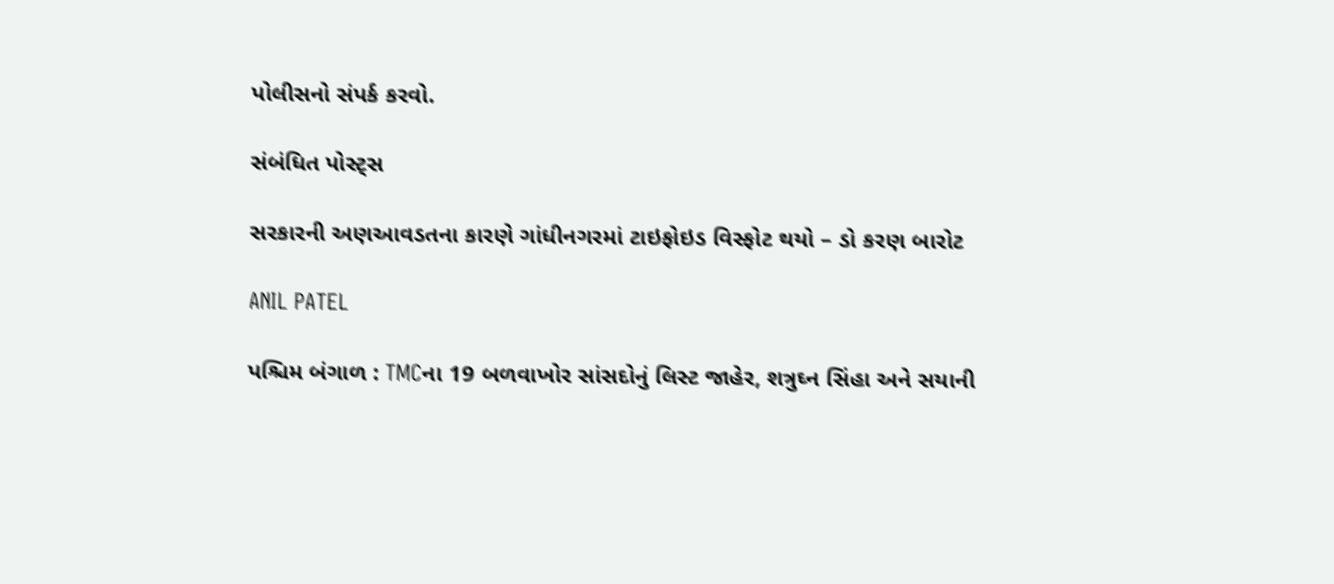પોલીસનો સંપર્ક કરવો.

સંબંધિત પોસ્ટ્સ

સરકારની અણઆવડતના કારણે ગાંધીનગરમાં ટાઇફોઇડ વિસ્ફોટ થયો – ડો કરણ બારોટ

ANIL PATEL

પશ્ચિમ બંગાળ : TMCના 19 બળવાખોર સાંસદોનું લિસ્ટ જાહેર, શત્રુઘ્ન સિંહા અને સયાની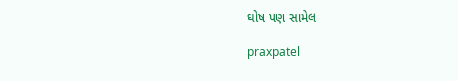ઘોષ પણ સામેલ

praxpatel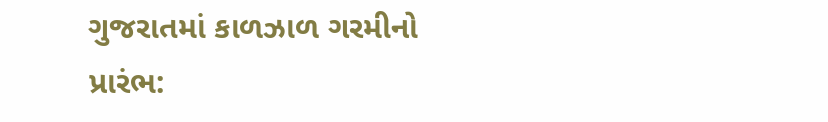ગુજરાતમાં કાળઝાળ ગરમીનો પ્રારંભ: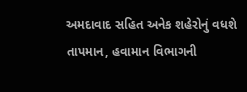અમદાવાદ સહિત અનેક શહેરોનું વધશે તાપમાન, હવામાન વિભાગની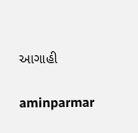આગાહી

aminparmar